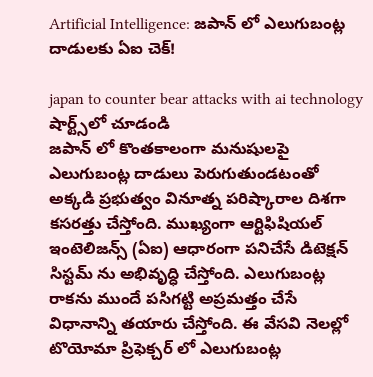Artificial Intelligence: జపాన్ లో ఎలుగుబంట్ల దాడులకు ఏఐ చెక్!

japan to counter bear attacks with ai technology
షార్ట్స్‌లో చూడండి
జపాన్ లో కొంతకాలంగా మనుషులపై ఎలుగుబంట్ల దాడులు పెరుగుతుండటంతో అక్కడి ప్రభుత్వం వినూత్న పరిష్కారాల దిశగా కసరత్తు చేస్తోంది. ముఖ్యంగా ఆర్టిఫిషియల్ ఇంటెలిజన్స్ (ఏఐ) ఆధారంగా పనిచేసే డిటెక్షన్ సిస్టమ్ ను అభివృద్ధి చేస్తోంది. ఎలుగుబంట్ల రాకను ముందే పసిగట్టి అప్రమత్తం చేసే విధానాన్ని తయారు చేస్తోంది. ఈ వేసవి నెలల్లో టొయోమా ప్రిఫెక్చర్ లో ఎలుగుబంట్ల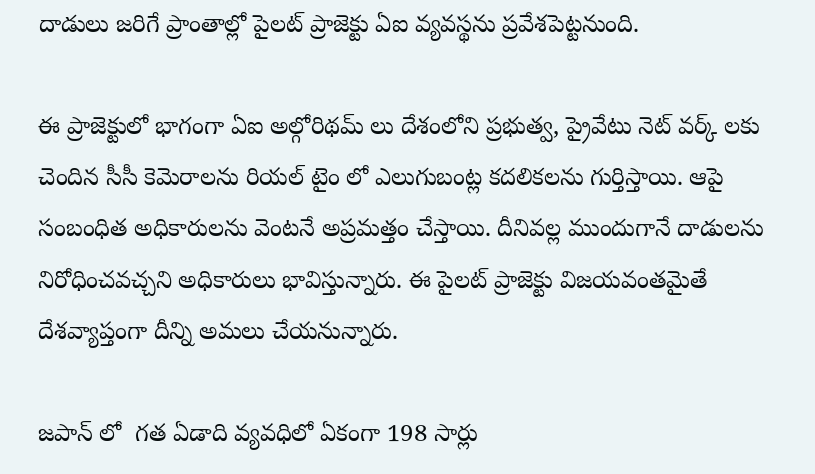దాడులు జరిగే ప్రాంతాల్లో పైలట్ ప్రాజెక్టు ఏఐ వ్యవస్థను ప్రవేశపెట్టనుంది.

ఈ ప్రాజెక్టులో భాగంగా ఏఐ అల్గోరిథమ్ లు దేశంలోని ప్రభుత్వ, ప్రైవేటు నెట్ వర్క్ లకు చెందిన సీసీ కెమెరాలను రియల్ టైం లో ఎలుగుబంట్ల కదలికలను గుర్తిస్తాయి. ఆపై సంబంధిత అధికారులను వెంటనే అప్రమత్తం చేస్తాయి. దీనివల్ల ముందుగానే దాడులను నిరోధించవచ్చని అధికారులు భావిస్తున్నారు. ఈ పైలట్ ప్రాజెక్టు విజయవంతమైతే దేశవ్యాప్తంగా దీన్ని అమలు చేయనున్నారు.

జపాన్ లో  గత ఏడాది వ్యవధిలో ఏకంగా 198 సార్లు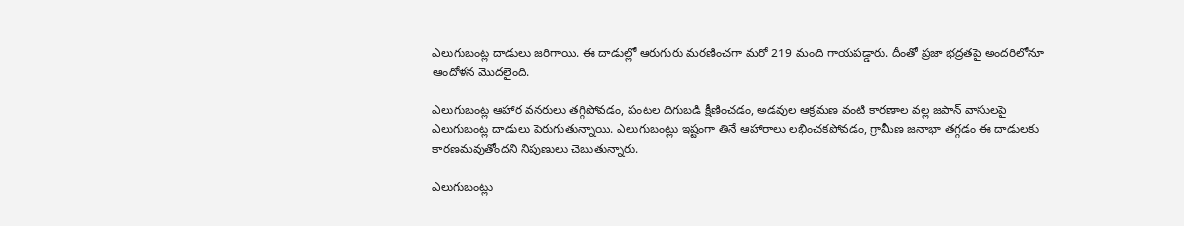ఎలుగుబంట్ల దాడులు జరిగాయి. ఈ దాడుల్లో ఆరుగురు మరణించగా మరో 219 మంది గాయపడ్డారు. దీంతో ప్రజా భద్రతపై అందరిలోనూ ఆందోళన మొదలైంది.

ఎలుగుబంట్ల ఆహార వనరులు తగ్గిపోవడం, పంటల దిగుబడి క్షీణించడం, అడవుల ఆక్రమణ వంటి కారణాల వల్ల జపాన్ వాసులపై ఎలుగుబంట్ల దాడులు పెరుగుతున్నాయి. ఎలుగుబంట్లు ఇష్టంగా తినే ఆహారాలు లభించకపోవడం, గ్రామీణ జనాభా తగ్గడం ఈ దాడులకు కారణమవుతోందని నిపుణులు చెబుతున్నారు.

ఎలుగుబంట్లు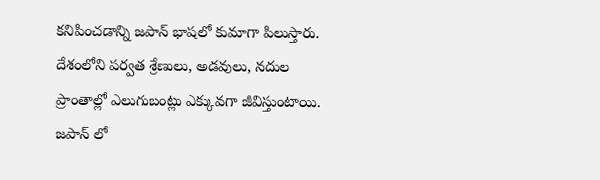కనిపించడాన్ని జపాన్ భాషలో కుమాగా పిలుస్తారు. దేశంలోని పర్వత శ్రేణులు, అడవులు, నదుల ప్రాంతాల్లో ఎలుగుబంట్లు ఎక్కువగా జీవిస్తుంటాయి. జపాన్ లో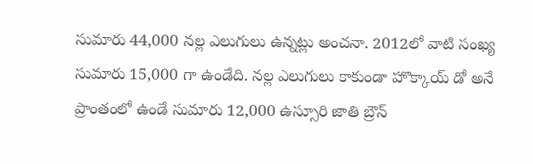సుమారు 44,000 నల్ల ఎలుగులు ఉన్నట్లు అంచనా. 2012లో వాటి సంఖ్య సుమారు 15,000 గా ఉండేది. నల్ల ఎలుగులు కాకుండా హొక్కాయ్ డో అనే ప్రాంతంలో ఉండే సుమారు 12,000 ఉస్సూరి జాతి బ్రౌన్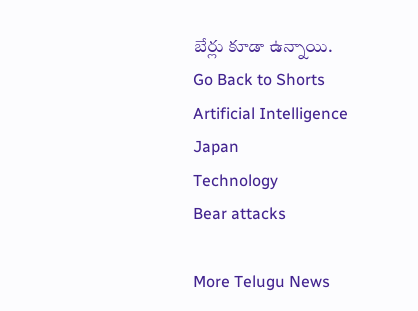బేర్లు కూడా ఉన్నాయి.
Go Back to Shorts
Artificial Intelligence
Japan
Technology
Bear attacks

More Telugu News